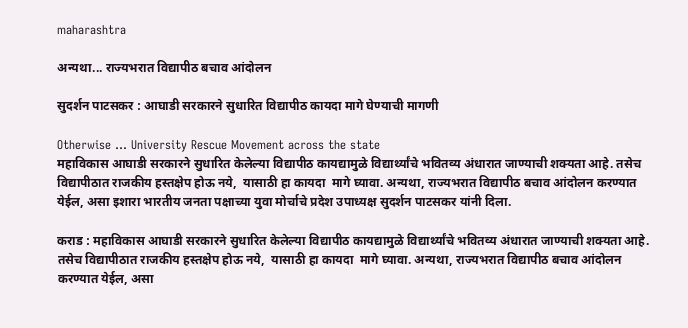maharashtra

अन्यथा... राज्यभरात विद्यापीठ बचाव आंदोलन

सुदर्शन पाटसकर : आघाडी सरकारने सुधारित विद्यापीठ कायदा मागे घेण्याची मागणी

Otherwise ... University Rescue Movement across the state
महाविकास आघाडी सरकारने सुधारित केलेल्या विद्यापीठ कायद्यामुळे विद्यार्थ्यांचे भवितव्य अंधारात जाण्याची शक्यता आहे. तसेच विद्यापीठात राजकीय हस्तक्षेप होऊ नये,  यासाठी हा कायदा  मागे घ्यावा. अन्यथा, राज्यभरात विद्यापीठ बचाव आंदोलन करण्यात येईल, असा इशारा भारतीय जनता पक्षाच्या युवा मोर्चाचे प्रदेश उपाध्यक्ष सुदर्शन पाटसकर यांनी दिला.

कराड : महाविकास आघाडी सरकारने सुधारित केलेल्या विद्यापीठ कायद्यामुळे विद्यार्थ्यांचे भवितव्य अंधारात जाण्याची शक्यता आहे. तसेच विद्यापीठात राजकीय हस्तक्षेप होऊ नये,  यासाठी हा कायदा  मागे घ्यावा. अन्यथा, राज्यभरात विद्यापीठ बचाव आंदोलन करण्यात येईल, असा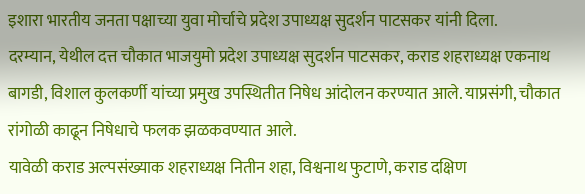इशारा भारतीय जनता पक्षाच्या युवा मोर्चाचे प्रदेश उपाध्यक्ष सुदर्शन पाटसकर यांनी दिला.
दरम्यान, येथील दत्त चौकात भाजयुमो प्रदेश उपाध्यक्ष सुदर्शन पाटसकर, कराड शहराध्यक्ष एकनाथ बागडी, विशाल कुलकर्णी यांच्या प्रमुख उपस्थितीत निषेध आंदोलन करण्यात आले. याप्रसंगी, चौकात रांगोळी काढून निषेधाचे फलक झळकवण्यात आले.
यावेळी कराड अल्पसंख्याक शहराध्यक्ष नितीन शहा, विश्वनाथ फुटाणे, कराड दक्षिण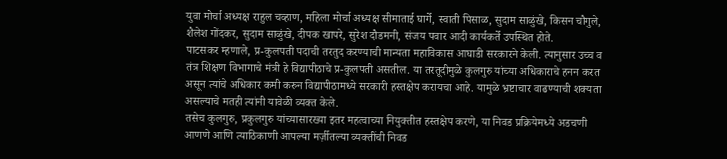युवा मोर्चा अध्यक्ष राहुल चव्हाण, महिला मोर्चा अध्यक्ष सीमाताई घार्गे, स्वाती पिसाळ, सुदाम साळुंखे, किसन चौगुले, शैलेश गोंदकर, सुदाम साळुंखे, दीपक खापरे, सुरेश दौडमनी, संजय पवार आदी कार्यकर्ते उपस्थित होते.
पाटसकर म्हणाले, प्र-कुलपती पदाची तरतुद करण्याची मान्यता महाविकास आघाडी सरकारने केली. त्यानुसार उच्च व तंत्र शिक्षण विभागाचे मंत्री हे विद्यापीठाचे प्र-कुलपती असतील. या तरतूदीमुळे कुलगुरु यांच्या अधिकाराचे हनन करत असून त्यांचे अधिकार कमी करुन विद्यापीठामध्ये सरकारी हस्तक्षेप करायचा आहे. यामुळे भ्रष्टाचार वाढण्याची शक्यता असल्याचे मतही त्यांनी यावेळी व्यक्त केले.
तसेच कुलगुरु, प्रकुलगुरु यांच्यासारख्या इतर महत्वाच्या नियुक्तीत हस्तक्षेप करणे, या निवड प्रक्रियेमध्ये अडचणी आणणे आणि त्याठिकाणी आपल्या मर्ज़ीतल्या व्यक्तींची निवड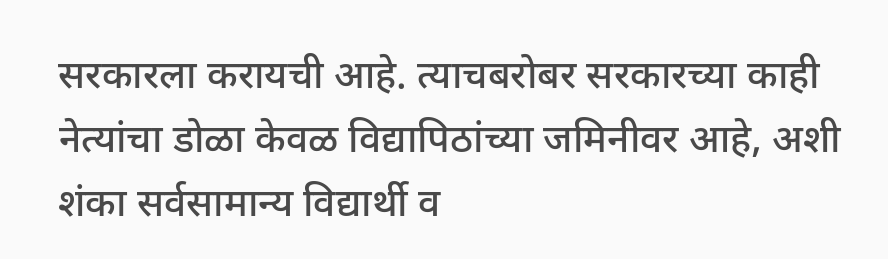सरकारला करायची आहे. त्याचबरोबर सरकारच्या काही नेत्यांचा डोळा केवळ विद्यापिठांच्या जमिनीवर आहे, अशी शंका सर्वसामान्य विद्यार्थी व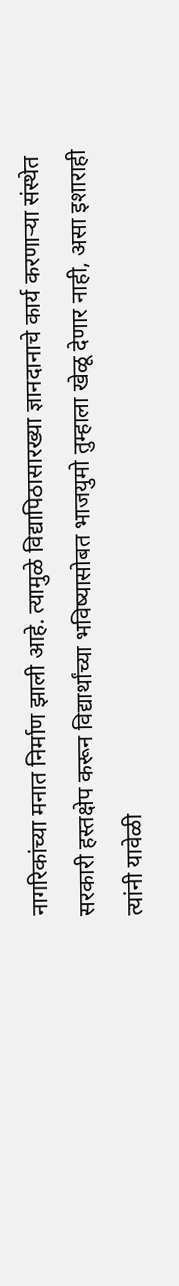नागरिकांच्या मनात निर्माण झाली आहे. त्यामुळे विद्यापिठासारख्या ज्ञानदानाचे कार्य करणाऱ्या संस्थेत सरकारी हस्तक्षेप करून विद्यार्थांच्या भविष्यासोबत भाजयुमो तुम्हाला खेळू देणार नाही, असा इशाराही त्यांनी यावेळी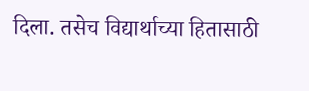दिला. तसेच विद्यार्थाच्या हितासाठी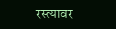रस्त्यावर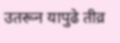उतरून यापुढे तीव्र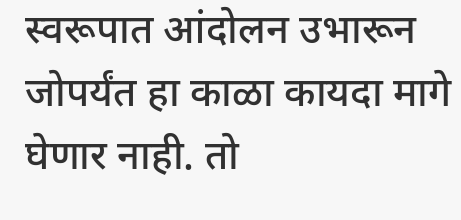स्वरूपात आंदोलन उभारून जोपर्यंत हा काळा कायदा मागे घेणार नाही. तो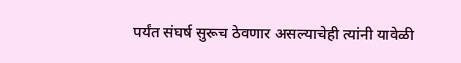पर्यंत संघर्ष सुरूच ठेवणार असल्याचेही त्यांनी यावेळी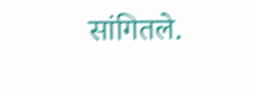सांगितले.